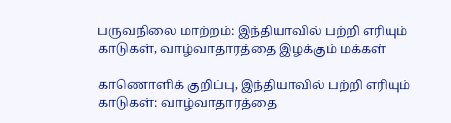பருவநிலை மாற்றம்: இந்தியாவில் பற்றி எரியும் காடுகள், வாழ்வாதாரத்தை இழக்கும் மக்கள்

காணொளிக் குறிப்பு, இந்தியாவில் பற்றி எரியும் காடுகள்: வாழ்வாதாரத்தை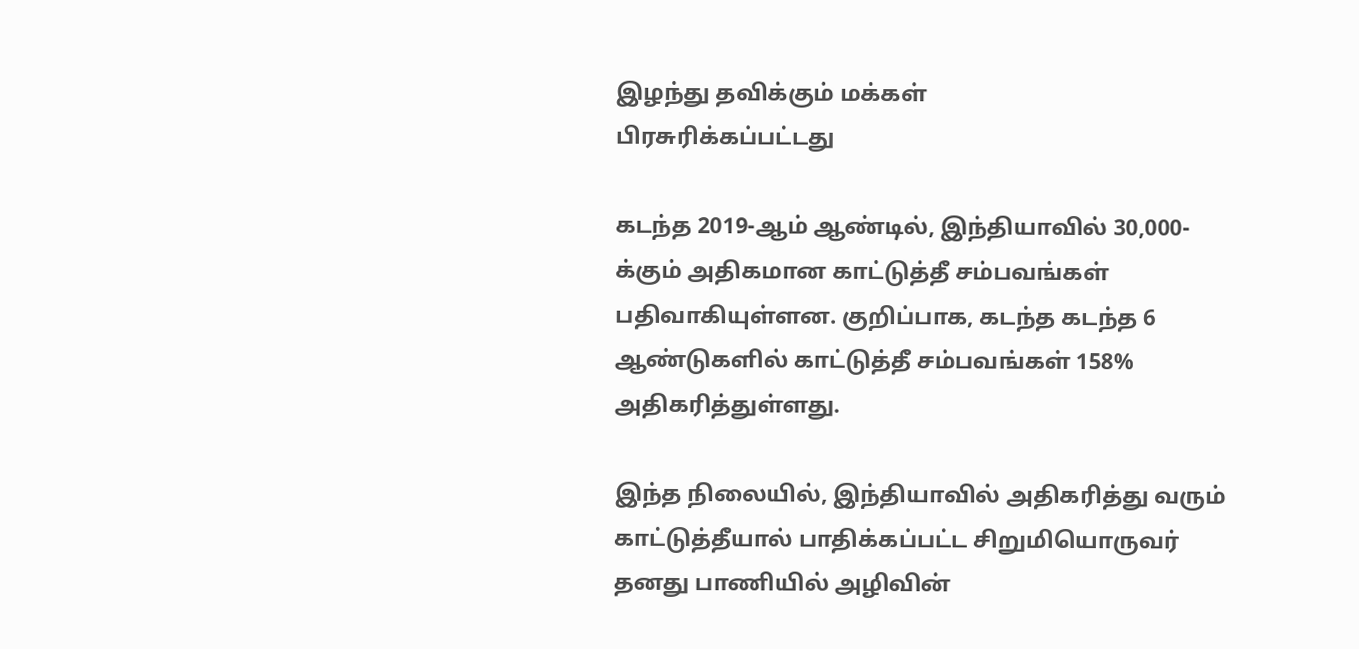இழந்து தவிக்கும் மக்கள்
பிரசுரிக்கப்பட்டது

கடந்த 2019-ஆம் ஆண்டில், இந்தியாவில் 30,000-க்கும் அதிகமான காட்டுத்தீ சம்பவங்கள் பதிவாகியுள்ளன. குறிப்பாக, கடந்த கடந்த 6 ஆண்டுகளில் காட்டுத்தீ சம்பவங்கள் 158% அதிகரித்துள்ளது.

இந்த நிலையில், இந்தியாவில் அதிகரித்து வரும் காட்டுத்தீயால் பாதிக்கப்பட்ட சிறுமியொருவர் தனது பாணியில் அழிவின்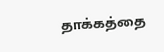தாக்கத்தை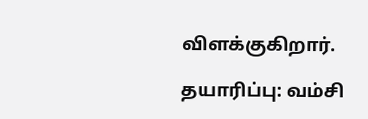விளக்குகிறார்.

தயாரிப்பு: வம்சி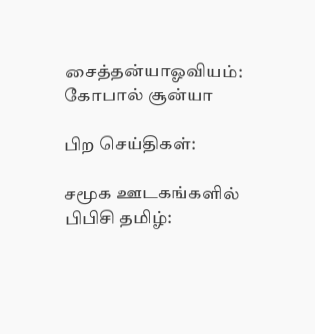சைத்தன்யாஓவியம்: கோபால் சூன்யா

பிற செய்திகள்:

சமூக ஊடகங்களில் பிபிசி தமிழ்: